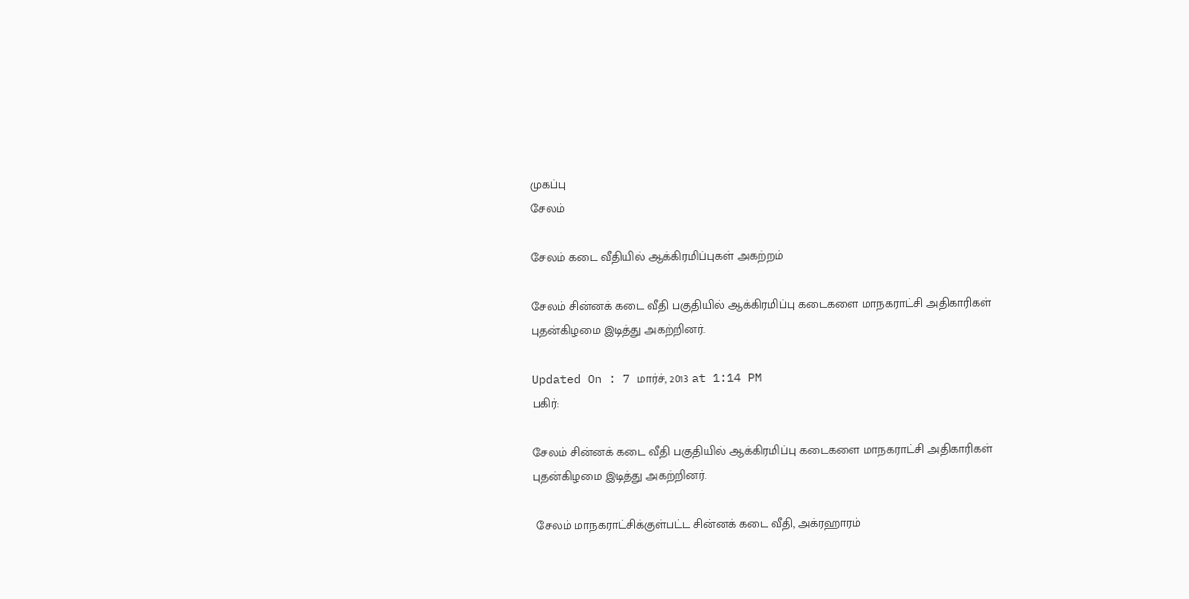முகப்பு
சேலம்

சேலம் கடை வீதியில் ஆக்கிரமிப்புகள் அகற்றம்

சேலம் சின்னக் கடை வீதி பகுதியில் ஆக்கிரமிப்பு கடைகளை மாநகராட்சி அதிகாரிகள் புதன்கிழமை இடித்து அகற்றினர்.

Updated On : 7 மார்ச், 2013 at 1:14 PM
பகிர்:

சேலம் சின்னக் கடை வீதி பகுதியில் ஆக்கிரமிப்பு கடைகளை மாநகராட்சி அதிகாரிகள் புதன்கிழமை இடித்து அகற்றினர்.

 சேலம் மாநகராட்சிக்குள்பட்ட சின்னக் கடை வீதி, அக்ரஹாரம்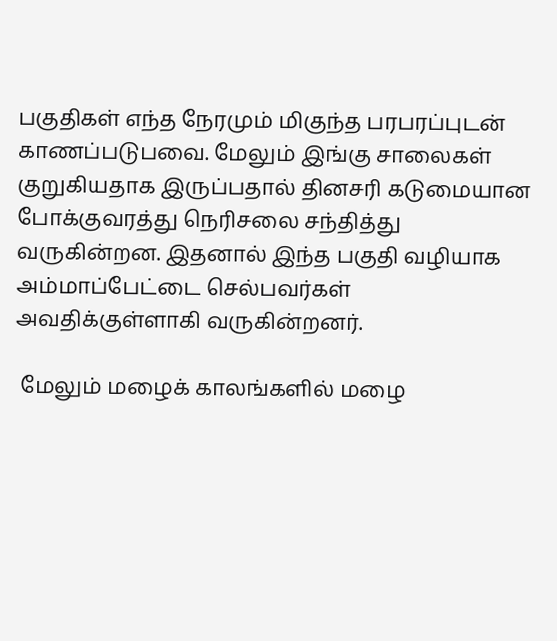பகுதிகள் எந்த நேரமும் மிகுந்த பரபரப்புடன் காணப்படுபவை. மேலும் இங்கு சாலைகள் குறுகியதாக இருப்பதால் தினசரி கடுமையான போக்குவரத்து நெரிசலை சந்தித்து வருகின்றன. இதனால் இந்த பகுதி வழியாக அம்மாப்பேட்டை செல்பவர்கள் அவதிக்குள்ளாகி வருகின்றனர்.

 மேலும் மழைக் காலங்களில் மழை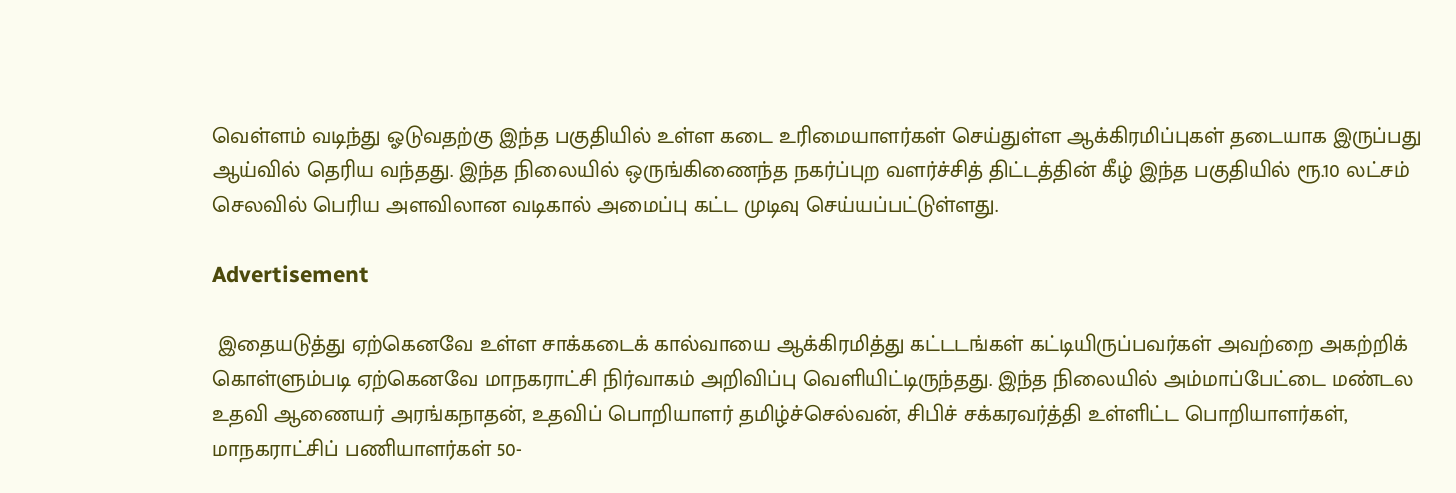வெள்ளம் வடிந்து ஓடுவதற்கு இந்த பகுதியில் உள்ள கடை உரிமையாளர்கள் செய்துள்ள ஆக்கிரமிப்புகள் தடையாக இருப்பது ஆய்வில் தெரிய வந்தது. இந்த நிலையில் ஒருங்கிணைந்த நகர்ப்புற வளர்ச்சித் திட்டத்தின் கீழ் இந்த பகுதியில் ரூ.10 லட்சம் செலவில் பெரிய அளவிலான வடிகால் அமைப்பு கட்ட முடிவு செய்யப்பட்டுள்ளது.

Advertisement

 இதையடுத்து ஏற்கெனவே உள்ள சாக்கடைக் கால்வாயை ஆக்கிரமித்து கட்டடங்கள் கட்டியிருப்பவர்கள் அவற்றை அகற்றிக் கொள்ளும்படி ஏற்கெனவே மாநகராட்சி நிர்வாகம் அறிவிப்பு வெளியிட்டிருந்தது. இந்த நிலையில் அம்மாப்பேட்டை மண்டல உதவி ஆணையர் அரங்கநாதன், உதவிப் பொறியாளர் தமிழ்ச்செல்வன், சிபிச் சக்கரவர்த்தி உள்ளிட்ட பொறியாளர்கள், மாநகராட்சிப் பணியாளர்கள் 50-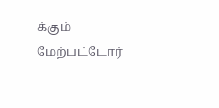க்கும் மேற்பட்டோர்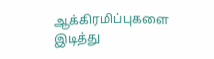ஆக்கிரமிப்புகளை இடித்து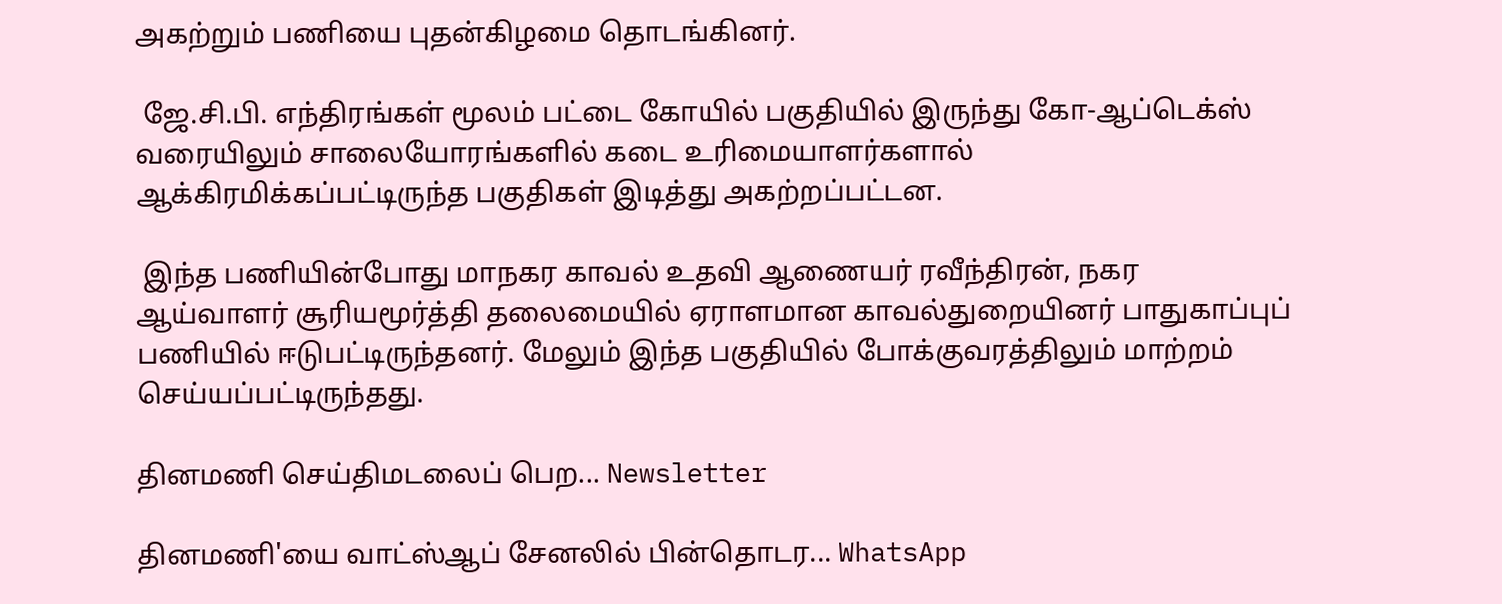அகற்றும் பணியை புதன்கிழமை தொடங்கினர்.

 ஜே.சி.பி. எந்திரங்கள் மூலம் பட்டை கோயில் பகுதியில் இருந்து கோ-ஆப்டெக்ஸ் வரையிலும் சாலையோரங்களில் கடை உரிமையாளர்களால் ஆக்கிரமிக்கப்பட்டிருந்த பகுதிகள் இடித்து அகற்றப்பட்டன.

 இந்த பணியின்போது மாநகர காவல் உதவி ஆணையர் ரவீந்திரன், நகர ஆய்வாளர் சூரியமூர்த்தி தலைமையில் ஏராளமான காவல்துறையினர் பாதுகாப்புப் பணியில் ஈடுபட்டிருந்தனர். மேலும் இந்த பகுதியில் போக்குவரத்திலும் மாற்றம் செய்யப்பட்டிருந்தது.

தினமணி செய்திமடலைப் பெற... Newsletter

தினமணி'யை வாட்ஸ்ஆப் சேனலில் பின்தொடர... WhatsApp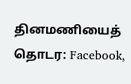தினமணியைத் தொடர: Facebook,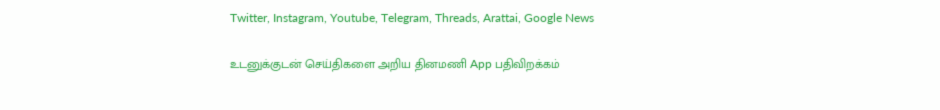Twitter, Instagram, Youtube, Telegram, Threads, Arattai, Google News

உடனுக்குடன் செய்திகளை அறிய தினமணி App பதிவிறக்கம்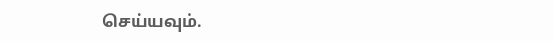செய்யவும்.